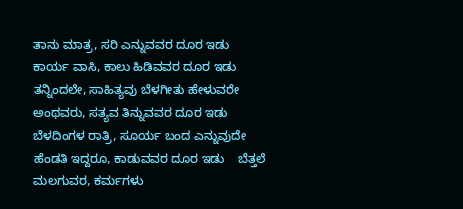ತಾನು ಮಾತ್ರ, ಸರಿ ಎನ್ನುವವರ ದೂರ ಇಡು  ಕಾರ್ಯ ವಾಸಿ, ಕಾಲು ಹಿಡಿವವರ ದೂರ ಇಡು    ತನ್ನಿಂದಲೇ, ಸಾಹಿತ್ಯವು ಬೆಳಗೀತು ಹೇಳುವರೇ ಅಂಥವರು, ಸತ್ಯವ ತಿನ್ನುವವರ ದೂರ ಇಡು    ಬೆಳದಿಂಗಳ ರಾತ್ರಿ, ಸೂರ್ಯ ಬಂದ ಎನ್ನುವುದೇ ಹೆಂಡತಿ ಇದ್ದರೂ, ಕಾಡುವವರ ದೂರ ಇಡು    ಬೆತ್ತಲೆ ಮಲಗುವರ, ಕರ್ಮಗಳು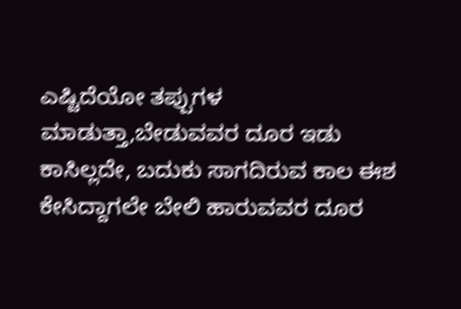ಎಷ್ಟಿದೆಯೋ ತಪ್ಪುಗಳ ಮಾಡುತ್ತಾ,ಬೇಡುವವರ ದೂರ ಇಡು    ಕಾಸಿಲ್ಲದೇ, ಬದುಕು ಸಾಗದಿರುವ ಕಾಲ ಈಶ ಕೇಸಿದ್ದಾಗಲೇ ಬೇಲಿ ಹಾರುವವರ ದೂರ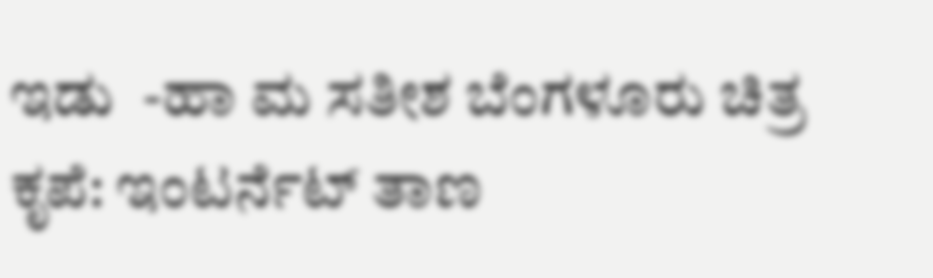ಇಡು  -ಹಾ ಮ ಸತೀಶ ಬೆಂಗಳೂರು ಚಿತ್ರ ಕೃಪೆ: ಇಂಟರ್ನೆಟ್ ತಾಣ